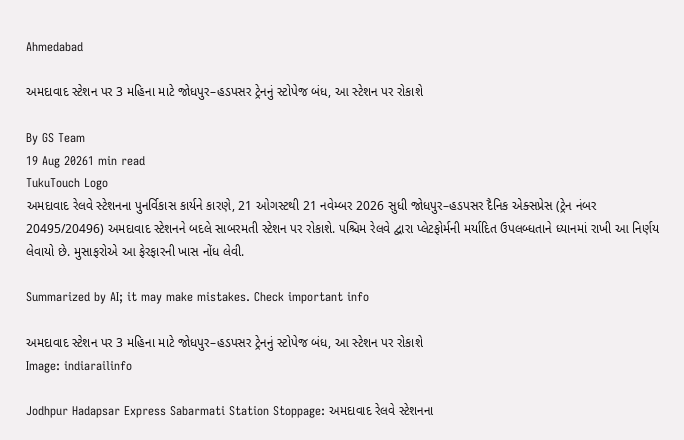Ahmedabad

અમદાવાદ સ્ટેશન પર 3 મહિના માટે જોધપુર–હડપસર ટ્રેનનું સ્ટોપેજ બંધ, આ સ્ટેશન પર રોકાશે

By GS Team
19 Aug 20261 min read
TukuTouch Logo
અમદાવાદ રેલવે સ્ટેશનના પુનર્વિકાસ કાર્યને કારણે, 21 ઓગસ્ટથી 21 નવેમ્બર 2026 સુધી જોધપુર–હડપસર દૈનિક એક્સપ્રેસ (ટ્રેન નંબર 20495/20496) અમદાવાદ સ્ટેશનને બદલે સાબરમતી સ્ટેશન પર રોકાશે. પશ્ચિમ રેલવે દ્વારા પ્લેટફોર્મની મર્યાદિત ઉપલબ્ધતાને ધ્યાનમાં રાખી આ નિર્ણય લેવાયો છે. મુસાફરોએ આ ફેરફારની ખાસ નોંધ લેવી.

Summarized by AI; it may make mistakes. Check important info

અમદાવાદ સ્ટેશન પર 3 મહિના માટે જોધપુર–હડપસર ટ્રેનનું સ્ટોપેજ બંધ, આ સ્ટેશન પર રોકાશે
Image: indiarailinfo

Jodhpur Hadapsar Express Sabarmati Station Stoppage: અમદાવાદ રેલવે સ્ટેશનના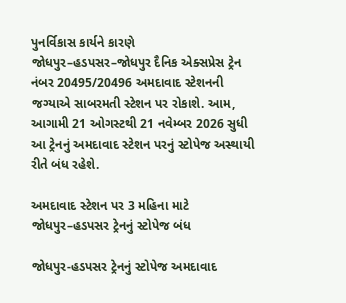પુનર્વિકાસ કાર્યને કારણે જોધપુર–હડપસર–જોધપુર દૈનિક એક્સપ્રેસ ટ્રેન નંબર 20495/20496 અમદાવાદ સ્ટેશનની જગ્યાએ સાબરમતી સ્ટેશન પર રોકાશે. આમ, આગામી 21 ઓગસ્ટથી 21 નવેમ્બર 2026 સુધી આ ટ્રેનનું અમદાવાદ સ્ટેશન પરનું સ્ટોપેજ અસ્થાયી રીતે બંધ રહેશે.

અમદાવાદ સ્ટેશન પર 3 મહિના માટે જોધપુર–હડપસર ટ્રેનનું સ્ટોપેજ બંધ

જોધપુર-હડપસર ટ્રેનનું સ્ટોપેજ અમદાવાદ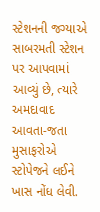સ્ટેશનની જગ્યાએ સાબરમતી સ્ટેશન પર આપવામાં આવ્યું છે, ત્યારે અમદાવાદ આવતા-જતા મુસાફરોએ સ્ટોપેજને લઈને ખાસ નોંધ લેવી.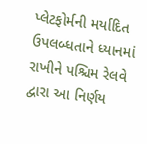પ્લેટફોર્મની મર્યાદિત ઉપલબ્ધતાને ધ્યાનમાં રાખીને પશ્ચિમ રેલવે દ્વારા આ નિર્ણય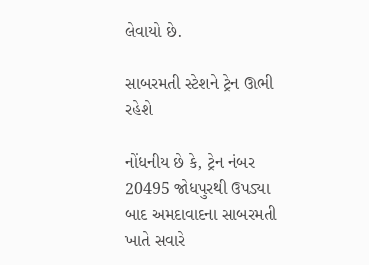લેવાયો છે.

સાબરમતી સ્ટેશને ટ્રેન ઊભી રહેશે

નોંધનીય છે કે, ટ્રેન નંબર 20495 જોધપુરથી ઉપડ્યા બાદ અમદાવાદના સાબરમતી ખાતે સવારે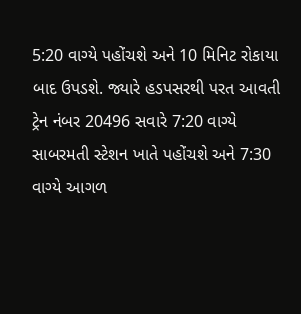5:20 વાગ્યે પહોંચશે અને 10 મિનિટ રોકાયા બાદ ઉપડશે. જ્યારે હડપસરથી પરત આવતી ટ્રેન નંબર 20496 સવારે 7:20 વાગ્યે સાબરમતી સ્ટેશન ખાતે પહોંચશે અને 7:30 વાગ્યે આગળ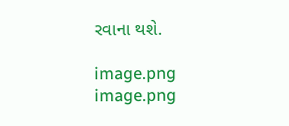રવાના થશે.

image.png
image.png